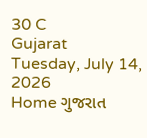30 C
Gujarat
Tuesday, July 14, 2026
Home ગુજરાત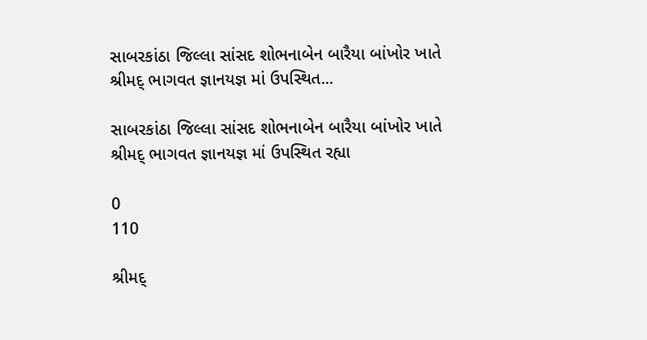સાબરકાંઠા જિલ્લા સાંસદ શોભનાબેન બારૈયા બાંખોર ખાતે શ્રીમદ્ ભાગવત જ્ઞાનયજ્ઞ માં ઉપસ્થિત...

સાબરકાંઠા જિલ્લા સાંસદ શોભનાબેન બારૈયા બાંખોર ખાતે શ્રીમદ્ ભાગવત જ્ઞાનયજ્ઞ માં ઉપસ્થિત રહ્યા

0
110

શ્રીમદ્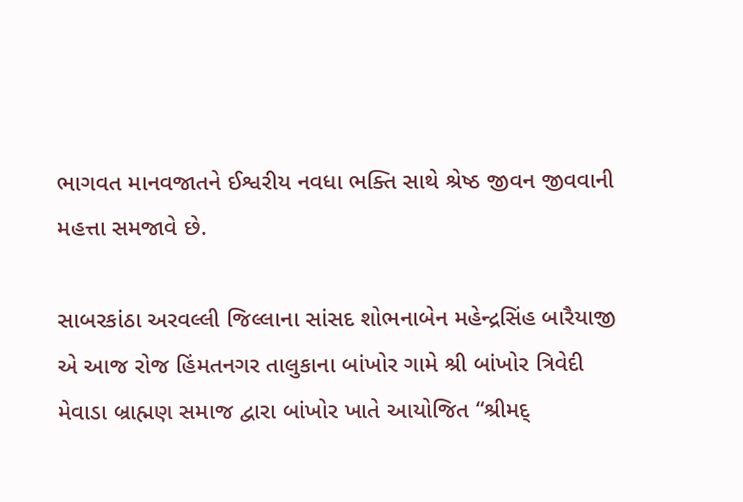ભાગવત માનવજાતને ઈશ્વરીય નવધા ભક્તિ સાથે શ્રેષ્ઠ જીવન જીવવાની મહત્તા સમજાવે છે.

સાબરકાંઠા અરવલ્લી જિલ્લાના સાંસદ શોભનાબેન મહેન્દ્રસિંહ બારૈયાજી એ આજ રોજ હિંમતનગર તાલુકાના બાંખોર ગામે શ્રી બાંખોર ત્રિવેદી મેવાડા બ્રાહ્મણ સમાજ દ્વારા બાંખોર ખાતે આયોજિત “શ્રીમદ્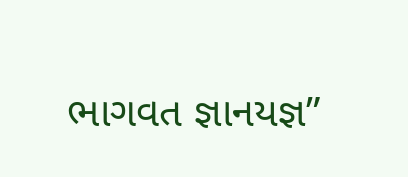ભાગવત જ્ઞાનયજ્ઞ”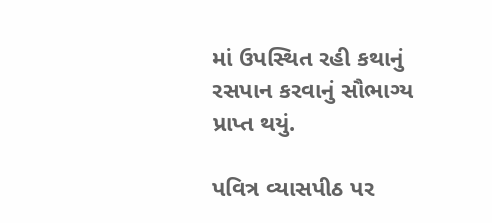માં ઉપસ્થિત રહી કથાનું રસપાન કરવાનું સૌભાગ્ય પ્રાપ્ત થયું.

પવિત્ર વ્યાસપીઠ પર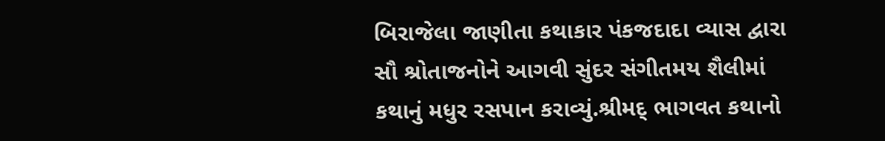બિરાજેલા જાણીતા કથાકાર પંકજદાદા વ્યાસ દ્વારા સૌ શ્રોતાજનોને આગવી સુંદર સંગીતમય શૈલીમાં કથાનું મધુર રસપાન કરાવ્યું.શ્રીમદ્ ભાગવત કથાનો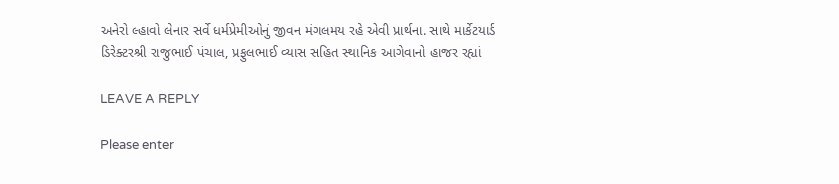અનેરો લ્હાવો લેનાર સર્વે ધર્મપ્રેમીઓનું જીવન મંગલમય રહે એવી પ્રાર્થના. સાથે માર્કેટયાર્ડ ડિરેક્ટરશ્રી રાજુભાઈ પંચાલ, પ્રફુલભાઈ વ્યાસ સહિત સ્થાનિક આગેવાનો હાજર રહ્યાં

LEAVE A REPLY

Please enter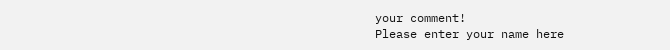your comment!
Please enter your name here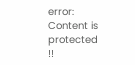error: Content is protected !!